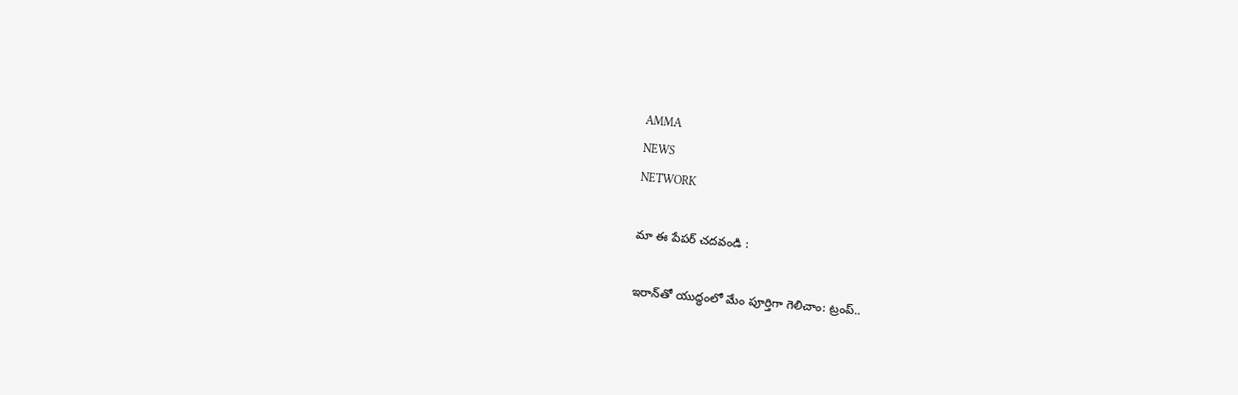AMMA
NEWS
NETWORK

మా ఈ పేపర్ చదవండి :

ఇరాన్‌తో యుద్ధంలో మేం పూర్తిగా గెలిచాం: ట్రంప్..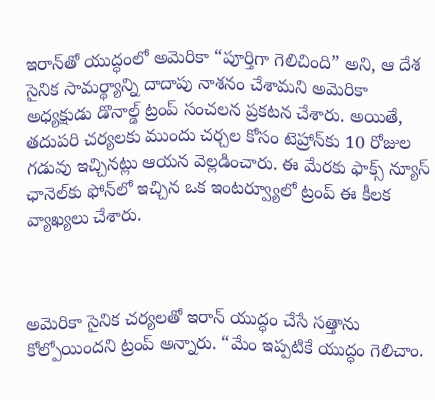ఇరాన్‌తో యుద్ధంలో అమెరికా “పూర్తిగా గెలిచింది” అని, ఆ దేశ సైనిక సామర్థ్యాన్ని దాదాపు నాశనం చేశామని అమెరికా అధ్యక్షుడు డొనాల్డ్ ట్రంప్ సంచలన ప్రకటన చేశారు. అయితే, తదుపరి చర్యలకు ముందు చర్చల కోసం టెహ్రాన్‌కు 10 రోజుల గడువు ఇచ్చినట్లు ఆయన వెల్లడించారు. ఈ మేరకు ఫాక్స్ న్యూస్ ఛానెల్‌కు ఫోన్‌లో ఇచ్చిన ఒక ఇంటర్వ్యూలో ట్రంప్ ఈ కీలక వ్యాఖ్యలు చేశారు.



అమెరికా సైనిక చర్యలతో ఇరాన్ యుద్ధం చేసే సత్తాను కోల్పోయిందని ట్రంప్ అన్నారు. “మేం ఇప్పటికే యుద్ధం గెలిచాం.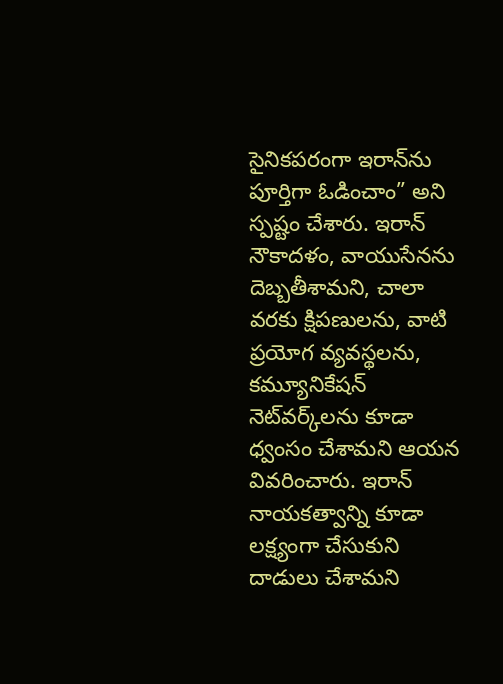సైనికపరంగా ఇరాన్‌ను పూర్తిగా ఓడించాం” అని స్పష్టం చేశారు. ఇరాన్ నౌకాదళం, వాయుసేనను దెబ్బతీశామని, చాలా వరకు క్షిపణులను, వాటి ప్రయోగ వ్యవస్థలను, కమ్యూనికేషన్ నెట్‌వర్క్‌లను కూడా ధ్వంసం చేశామని ఆయన వివరించారు. ఇరాన్ నాయకత్వాన్ని కూడా లక్ష్యంగా చేసుకుని దాడులు చేశామని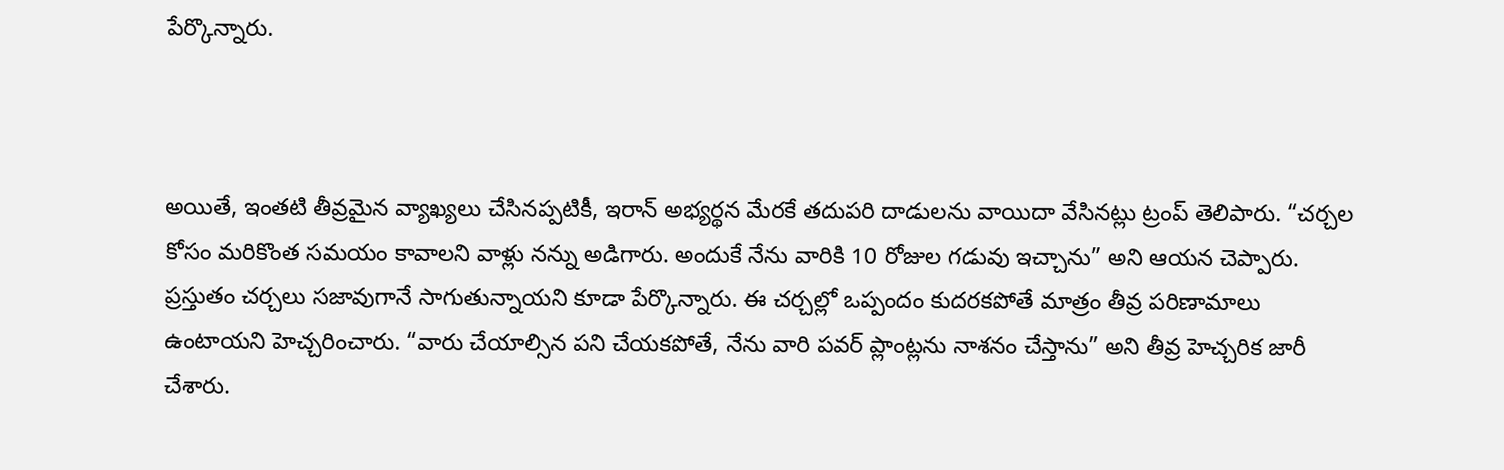పేర్కొన్నారు.



అయితే, ఇంతటి తీవ్రమైన వ్యాఖ్యలు చేసినప్పటికీ, ఇరాన్ అభ్యర్థన మేరకే తదుపరి దాడులను వాయిదా వేసినట్లు ట్రంప్ తెలిపారు. “చర్చల కోసం మరికొంత సమయం కావాలని వాళ్లు నన్ను అడిగారు. అందుకే నేను వారికి 10 రోజుల గడువు ఇచ్చాను” అని ఆయన చెప్పారు. ప్రస్తుతం చర్చలు సజావుగానే సాగుతున్నాయని కూడా పేర్కొన్నారు. ఈ చర్చల్లో ఒప్పందం కుదరకపోతే మాత్రం తీవ్ర పరిణామాలు ఉంటాయని హెచ్చరించారు. “వారు చేయాల్సిన పని చేయకపోతే, నేను వారి పవర్ ప్లాంట్లను నాశనం చేస్తాను” అని తీవ్ర హెచ్చరిక జారీ చేశారు.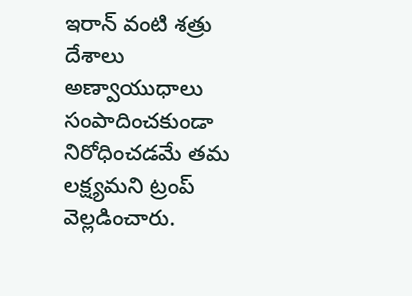ఇరాన్ వంటి శత్రు దేశాలు అణ్వాయుధాలు సంపాదించకుండా నిరోధించడమే తమ లక్ష్యమని ట్రంప్ వెల్లడించారు.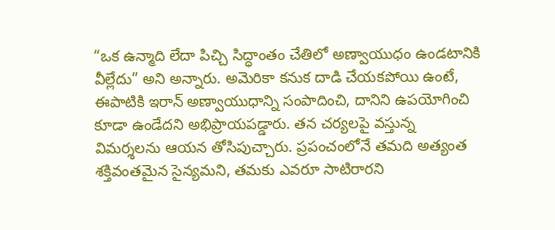“ఒక ఉన్మాది లేదా పిచ్చి సిద్ధాంతం చేతిలో అణ్వాయుధం ఉండటానికి వీల్లేదు” అని అన్నారు. అమెరికా కనుక దాడి చేయకపోయి ఉంటే, ఈపాటికి ఇరాన్ అణ్వాయుధాన్ని సంపాదించి, దానిని ఉపయోగించి కూడా ఉండేదని అభిప్రాయపడ్డారు. తన చర్యలపై వస్తున్న విమర్శలను ఆయన తోసిపుచ్చారు. ప్రపంచంలోనే తమది అత్యంత శక్తివంతమైన సైన్యమని, తమకు ఎవరూ సాటిరారని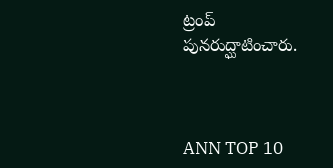ట్రంప్ పునరుద్ఘాటించారు.



ANN TOP 10